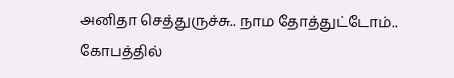அனிதா செத்துருச்சு.. நாம தோத்துட்டோம்.. கோபத்தில்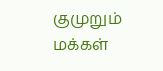குமுறும் மக்கள்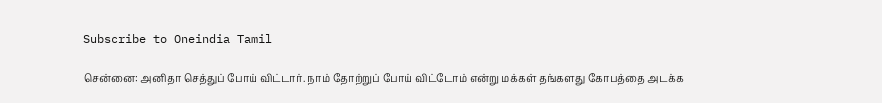Subscribe to Oneindia Tamil

சென்னை: அனிதா செத்துப் போய் விட்டார். நாம் தோற்றுப் போய் விட்டோம் என்று மக்கள் தங்களது கோபத்தை அடக்க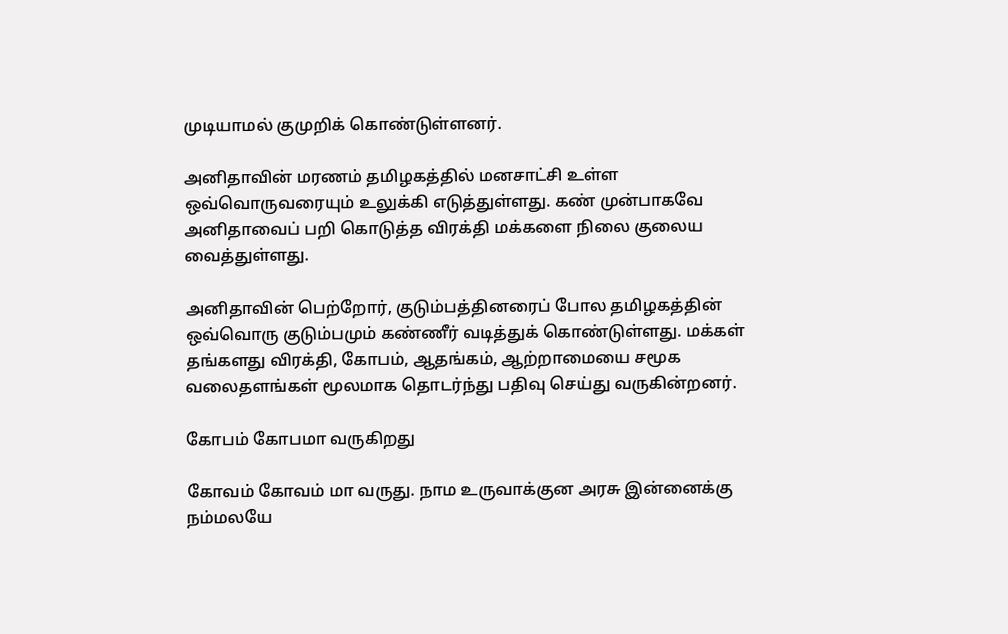முடியாமல் குமுறிக் கொண்டுள்ளனர்.

அனிதாவின் மரணம் தமிழகத்தில் மனசாட்சி உள்ள ஒவ்வொருவரையும் உலுக்கி எடுத்துள்ளது. கண் முன்பாகவே அனிதாவைப் பறி கொடுத்த விரக்தி மக்களை நிலை குலைய வைத்துள்ளது.

அனிதாவின் பெற்றோர், குடும்பத்தினரைப் போல தமிழகத்தின் ஒவ்வொரு குடும்பமும் கண்ணீர் வடித்துக் கொண்டுள்ளது. மக்கள் தங்களது விரக்தி, கோபம், ஆதங்கம், ஆற்றாமையை சமூக வலைதளங்கள் மூலமாக தொடர்ந்து பதிவு செய்து வருகின்றனர்.

கோபம் கோபமா வருகிறது

கோவம் கோவம் மா வருது. நாம உருவாக்குன அரசு இன்னைக்கு நம்மலயே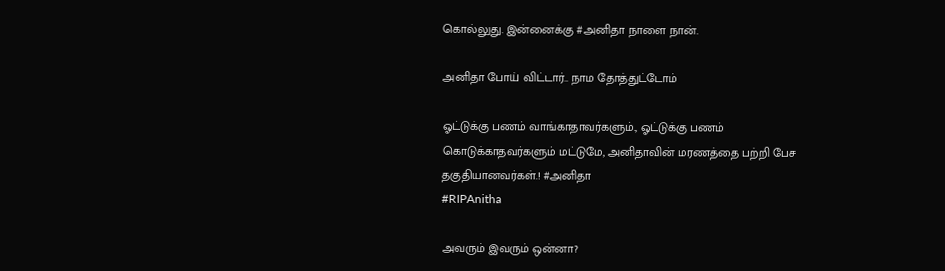கொல்லுது. இன்னைக்கு #அனிதா நாளை நான்.

அனிதா போய் விட்டார்.. நாம தோத்துட்டோம்

ஓட்டுக்கு பணம் வாங்காதாவர்களும்., ஓட்டுக்கு பணம் கொடுக்காதவர்களும் மட்டுமே, அனிதாவின் மரணத்தை பற்றி பேச தகுதியானவர்கள்.! #அனிதா
#RIPAnitha

அவரும் இவரும் ஒன்னா?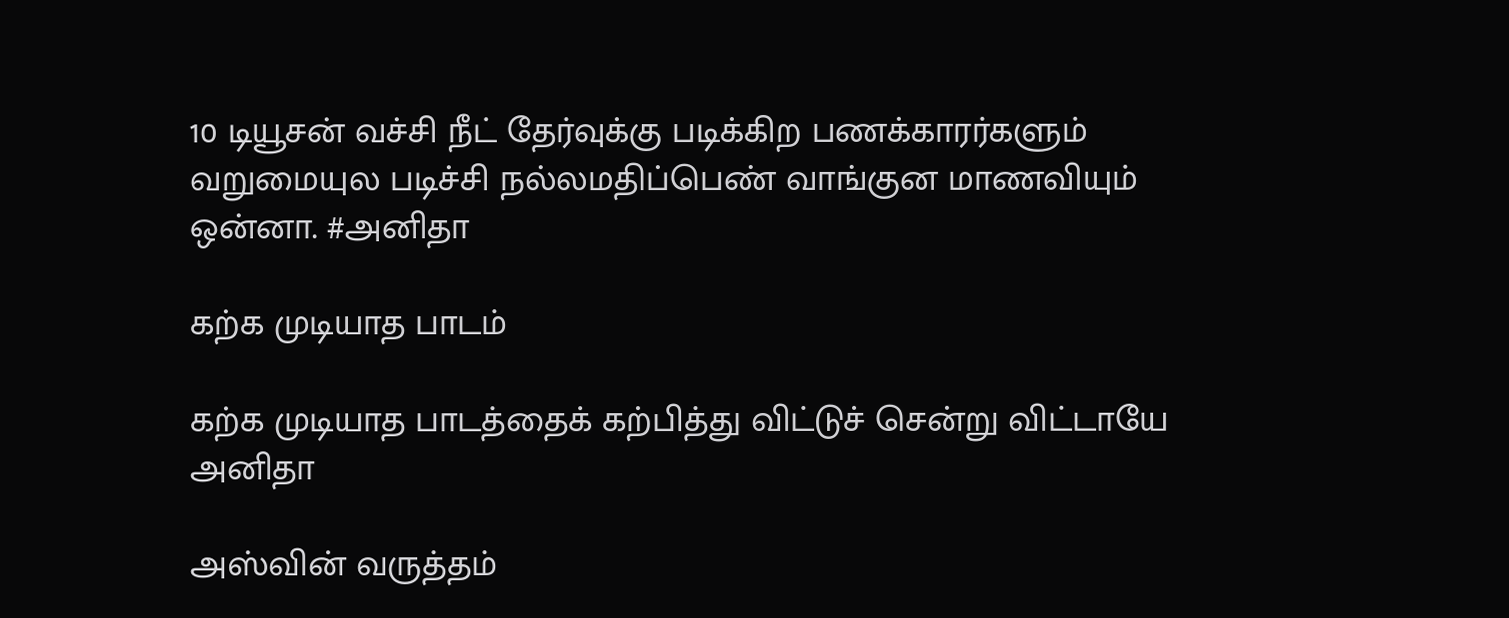10 டியூசன் வச்சி நீட் தேர்வுக்கு படிக்கிற பணக்காரர்களும் வறுமையுல படிச்சி நல்லமதிப்பெண் வாங்குன மாணவியும் ஒன்னா. #அனிதா

கற்க முடியாத பாடம்

கற்க முடியாத பாடத்தைக் கற்பித்து விட்டுச் சென்று விட்டாயே அனிதா

அஸ்வின் வருத்தம்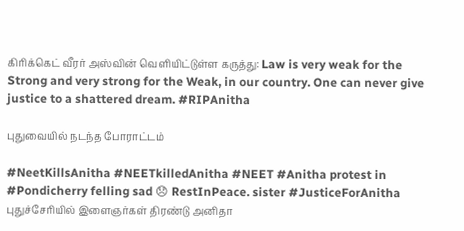கிரிக்கெட் வீரர் அஸ்வின் வெளியிட்டுள்ள கருத்து: Law is very weak for the Strong and very strong for the Weak, in our country. One can never give justice to a shattered dream. #RIPAnitha

புதுவையில் நடந்த போராட்டம்

#NeetKillsAnitha #NEETkilledAnitha #NEET #Anitha protest in #Pondicherry felling sad 😞 RestInPeace. sister #JusticeForAnitha
புதுச்சேரியில் இளைஞர்கள் திரண்டு அனிதா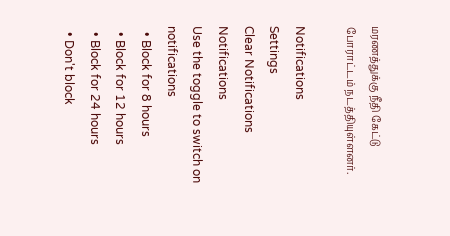மரணத்துக்கு நீதி கேட்டு போராட்டம் நடத்தியுள்ளனர்.

Notifications
Settings
Clear Notifications
Notifications
Use the toggle to switch on notifications
  • Block for 8 hours
  • Block for 12 hours
  • Block for 24 hours
  • Don't block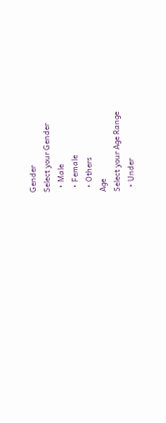Gender
Select your Gender
  • Male
  • Female
  • Others
Age
Select your Age Range
  • Under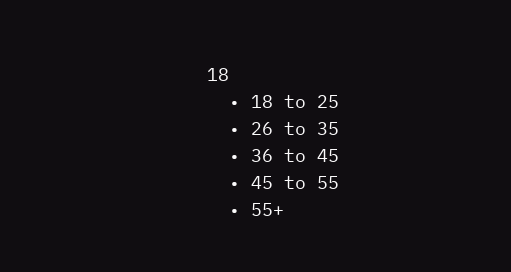18
  • 18 to 25
  • 26 to 35
  • 36 to 45
  • 45 to 55
  • 55+